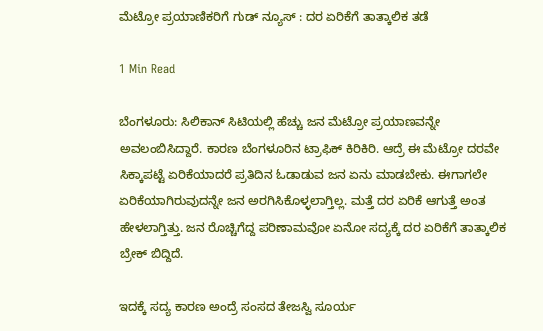ಮೆಟ್ರೋ ಪ್ರಯಾಣಿಕರಿಗೆ ಗುಡ್ ನ್ಯೂಸ್ : ದರ ಏರಿಕೆಗೆ ತಾತ್ಕಾಲಿಕ ತಡೆ

1 Min Read

ಬೆಂಗಳೂರು: ಸಿಲಿಕಾನ್ ಸಿಟಿಯಲ್ಲಿ ಹೆಚ್ಚು ಜನ ಮೆಟ್ರೋ ಪ್ರಯಾಣವನ್ನೇ ಅವಲಂಬಿಸಿದ್ದಾರೆ. ಕಾರಣ ಬೆಂಗಳೂರಿನ ಟ್ರಾಫಿಕ್ ಕಿರಿಕಿರಿ. ಆದ್ರೆ ಈ ಮೆಟ್ರೋ ದರವೇ ಸಿಕ್ಕಾಪಟ್ಟೆ ಏರಿಕೆಯಾದರೆ ಪ್ರತಿದಿನ ಓಡಾಡುವ ಜನ ಏನು ಮಾಡಬೇಕು. ಈಗಾಗಲೇ ಏರಿಕೆಯಾಗಿರುವುದನ್ನೇ ಜನ ಅರಗಿಸಿಕೊಳ್ಳಲಾಗ್ತಿಲ್ಲ. ಮತ್ತೆ ದರ ಏರಿಕೆ ಆಗುತ್ತೆ ಅಂತ ಹೇಳಲಾಗ್ತಿತ್ತು. ಜನ ರೊಚ್ಚಿಗೆದ್ದ ಪರಿಣಾಮವೋ ಏನೋ ಸದ್ಯಕ್ಕೆ ದರ ಏರಿಕೆಗೆ ತಾತ್ಕಾಲಿಕ ಬ್ರೇಕ್ ಬಿದ್ದಿದೆ.

ಇದಕ್ಕೆ ಸದ್ಯ ಕಾರಣ ಅಂದ್ರೆ ಸಂಸದ ತೇಜಸ್ವಿ ಸೂರ್ಯ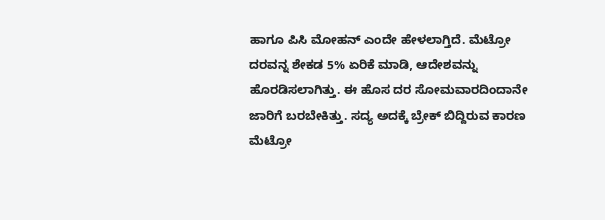ಹಾಗೂ ಪಿಸಿ ಮೋಹನ್ ಎಂದೇ ಹೇಳಲಾಗ್ತಿದೆ. ಮೆಟ್ರೋ ದರವನ್ನ ಶೇಕಡ 5% ಏರಿಕೆ ಮಾಡಿ, ಆದೇಶವನ್ನು ಹೊರಡಿಸಲಾಗಿತ್ತು. ಈ ಹೊಸ ದರ ಸೋಮವಾರದಿಂದಾನೇ ಜಾರಿಗೆ ಬರಬೇಕಿತ್ತು. ಸದ್ಯ ಅದಕ್ಕೆ ಬ್ರೇಕ್ ಬಿದ್ದಿರುವ ಕಾರಣ ಮೆಟ್ರೋ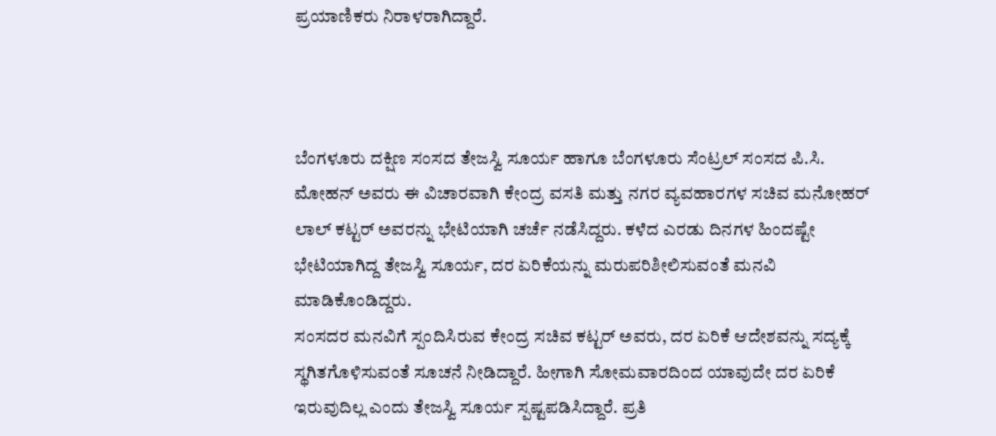ಪ್ರಯಾಣಿಕರು ನಿರಾಳರಾಗಿದ್ದಾರೆ.



ಬೆಂಗಳೂರು ದಕ್ಷಿಣ ಸಂಸದ ತೇಜಸ್ವಿ ಸೂರ್ಯ ಹಾಗೂ ಬೆಂಗಳೂರು ಸೆಂಟ್ರಲ್ ಸಂಸದ ಪಿ.ಸಿ. ಮೋಹನ್ ಅವರು ಈ ವಿಚಾರವಾಗಿ ಕೇಂದ್ರ ವಸತಿ ಮತ್ತು ನಗರ ವ್ಯವಹಾರಗಳ ಸಚಿವ ಮನೋಹರ್ ಲಾಲ್ ಕಟ್ಟರ್ ಅವರನ್ನು ಭೇಟಿಯಾಗಿ ಚರ್ಚೆ ನಡೆಸಿದ್ದರು. ಕಳೆದ ಎರಡು ದಿನಗಳ ಹಿಂದಷ್ಟೇ ಭೇಟಿಯಾಗಿದ್ದ ತೇಜಸ್ವಿ ಸೂರ್ಯ, ದರ ಏರಿಕೆಯನ್ನು ಮರುಪರಿಶೀಲಿಸುವಂತೆ ಮನವಿ ಮಾಡಿಕೊಂಡಿದ್ದರು.
ಸಂಸದರ ಮನವಿಗೆ ಸ್ಪಂದಿಸಿರುವ ಕೇಂದ್ರ ಸಚಿವ ಕಟ್ಟರ್ ಅವರು, ದರ ಏರಿಕೆ ಆದೇಶವನ್ನು ಸದ್ಯಕ್ಕೆ ಸ್ಥಗಿತಗೊಳಿಸುವಂತೆ ಸೂಚನೆ ನೀಡಿದ್ದಾರೆ. ಹೀಗಾಗಿ ಸೋಮವಾರದಿಂದ ಯಾವುದೇ ದರ ಏರಿಕೆ ಇರುವುದಿಲ್ಲ ಎಂದು ತೇಜಸ್ವಿ ಸೂರ್ಯ ಸ್ಪಷ್ಟಪಡಿಸಿದ್ದಾರೆ. ಪ್ರತಿ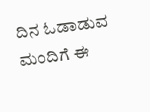ದಿನ ಓಡಾಡುವ ಮಂದಿಗೆ ಈ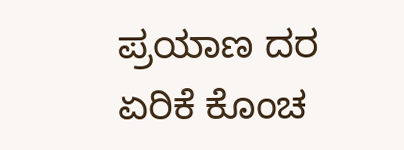ಪ್ರಯಾಣ ದರ ಏರಿಕೆ ಕೊಂಚ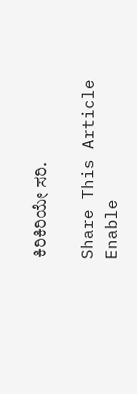ಕಿರಿಕಿರಿಯೇ ಸರಿ.

Share This Article
Enable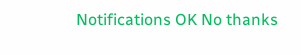Notifications OK No thanks